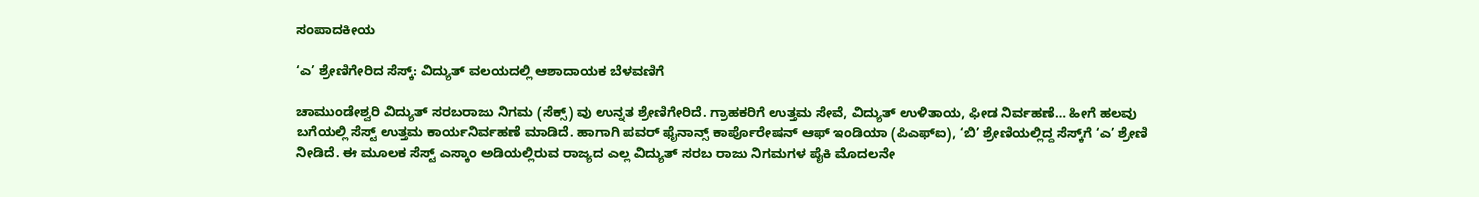ಸಂಪಾದಕೀಯ

‘ಎ’ ಶ್ರೇಣಿಗೇರಿದ ಸೆಸ್ಕ್‌: ವಿದ್ಯುತ್ ವಲಯದಲ್ಲಿ ಆಶಾದಾಯಕ ಬೆಳವಣಿಗೆ

ಚಾಮುಂಡೇಶ್ವರಿ ವಿದ್ಯುತ್ ಸರಬರಾಜು ನಿಗಮ (ಸೆಕ್ಸ್) ವು ಉನ್ನತ ಶ್ರೇಣಿಗೇರಿದೆ. ಗ್ರಾಹಕರಿಗೆ ಉತ್ತಮ ಸೇವೆ, ವಿದ್ಯುತ್ ಉಳಿತಾಯ, ಫೀಡ‌ ನಿರ್ವಹಣೆ… ಹೀಗೆ ಹಲವು ಬಗೆಯಲ್ಲಿ ಸೆಸ್ಟ್ ಉತ್ತಮ ಕಾರ್ಯನಿರ್ವಹಣೆ ಮಾಡಿದೆ. ಹಾಗಾಗಿ ಪವರ್ ಫೈನಾನ್ಸ್ ಕಾರ್ಪೊರೇಷನ್ ಆಫ್ ಇಂಡಿಯಾ (ಪಿಎಫ್‌ಐ), ‘ಬಿ’ ಶ್ರೇಣಿಯಲ್ಲಿದ್ದ ಸೆಸ್ಕ್‌ಗೆ ‘ಎ’ ಶ್ರೇಣಿ ನೀಡಿದೆ. ಈ ಮೂಲಕ ಸೆಸ್ಟ್ ಎಸ್ಕಾಂ ಅಡಿಯಲ್ಲಿರುವ ರಾಜ್ಯದ ಎಲ್ಲ ವಿದ್ಯುತ್ ಸರಬ ರಾಜು ನಿಗಮಗಳ ಪೈಕಿ ಮೊದಲನೇ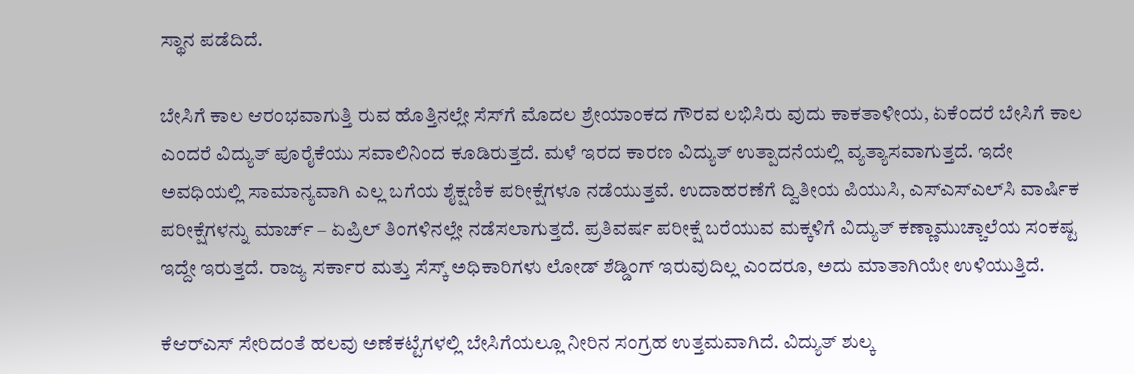ಸ್ಥಾನ ಪಡೆದಿದೆ.

ಬೇಸಿಗೆ ಕಾಲ ಆರಂಭವಾಗುತ್ತಿ ರುವ ಹೊತ್ತಿನಲ್ಲೇ ಸೆಸ್‌ಗೆ ಮೊದಲ ಶ್ರೇಯಾಂಕದ ಗೌರವ ಲಭಿಸಿರು ವುದು ಕಾಕತಾಳೀಯ, ಏಕೆಂದರೆ ಬೇಸಿಗೆ ಕಾಲ ಎಂದರೆ ವಿದ್ಯುತ್ ಪೂರೈಕೆಯು ಸವಾಲಿನಿಂದ ಕೂಡಿರುತ್ತದೆ. ಮಳೆ ಇರದ ಕಾರಣ ವಿದ್ಯುತ್ ಉತ್ಪಾದನೆಯಲ್ಲಿ ವ್ಯತ್ಯಾಸವಾಗುತ್ತದೆ. ಇದೇ ಅವಧಿಯಲ್ಲಿ ಸಾಮಾನ್ಯವಾಗಿ ಎಲ್ಲ ಬಗೆಯ ಶೈಕ್ಷಣಿಕ ಪರೀಕ್ಷೆಗಳೂ ನಡೆಯುತ್ತವೆ. ಉದಾಹರಣೆಗೆ ದ್ವಿತೀಯ ಪಿಯುಸಿ, ಎಸ್‌ಎಸ್‌ಎಲ್‌ಸಿ ವಾರ್ಷಿಕ ಪರೀಕ್ಷೆಗಳನ್ನು ಮಾರ್ಚ್ – ಏಪ್ರಿಲ್ ತಿಂಗಳಿನಲ್ಲೇ ನಡೆಸಲಾಗುತ್ತದೆ. ಪ್ರತಿವರ್ಷ ಪರೀಕ್ಷೆ ಬರೆಯುವ ಮಕ್ಕಳಿಗೆ ವಿದ್ಯುತ್ ಕಣ್ಣಾಮುಚ್ಚಾಲೆಯ ಸಂಕಷ್ಟ ಇದ್ದೇ ಇರುತ್ತದೆ. ರಾಜ್ಯ ಸರ್ಕಾರ ಮತ್ತು ಸೆಸ್ಕ್ ಅಧಿಕಾರಿಗಳು ಲೋಡ್ ಶೆಡ್ಡಿಂಗ್ ಇರುವುದಿಲ್ಲ ಎಂದರೂ, ಅದು ಮಾತಾಗಿಯೇ ಉಳಿಯುತ್ತಿದೆ.

ಕೆಆರ್‌ಎಸ್‌ ಸೇರಿದಂತೆ ಹಲವು ಅಣೆಕಟ್ಟೆಗಳಲ್ಲಿ ಬೇಸಿಗೆಯಲ್ಲೂ ನೀರಿನ ಸಂಗ್ರಹ ಉತ್ತಮವಾಗಿದೆ. ವಿದ್ಯುತ್ ಶುಲ್ಕ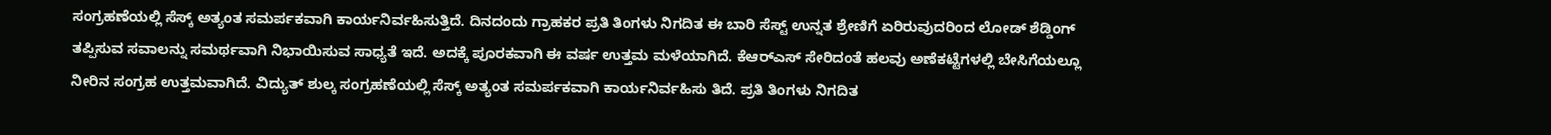ಸಂಗ್ರಹಣೆಯಲ್ಲಿ ಸೆಸ್ಕ್ ಅತ್ಯಂತ ಸಮರ್ಪಕವಾಗಿ ಕಾರ್ಯನಿರ್ವಹಿಸುತ್ತಿದೆ. ದಿನದಂದು ಗ್ರಾಹಕರ ಪ್ರತಿ ತಿಂಗಳು ನಿಗದಿತ ಈ ಬಾರಿ ಸೆಸ್ಟ್ ಉನ್ನತ ಶ್ರೇಣಿಗೆ ಏರಿರುವುದರಿಂದ ಲೋಡ್ ಶೆಡ್ಡಿಂಗ್ ತಪ್ಪಿಸುವ ಸವಾಲನ್ನು ಸಮರ್ಥವಾಗಿ ನಿಭಾಯಿಸುವ ಸಾಧ್ಯತೆ ಇದೆ. ಅದಕ್ಕೆ ಪೂರಕವಾಗಿ ಈ ವರ್ಷ ಉತ್ತಮ ಮಳೆಯಾಗಿದೆ. ಕೆಆರ್‌ಎಸ್ ಸೇರಿದಂತೆ ಹಲವು ಅಣೆಕಟ್ಟೆಗಳಲ್ಲಿ ಬೇಸಿಗೆಯಲ್ಲೂ ನೀರಿನ ಸಂಗ್ರಹ ಉತ್ತಮವಾಗಿದೆ. ವಿದ್ಯುತ್ ಶುಲ್ಕ ಸಂಗ್ರಹಣೆಯಲ್ಲಿ ಸೆಸ್ಕ್ ಅತ್ಯಂತ ಸಮರ್ಪಕವಾಗಿ ಕಾರ್ಯನಿರ್ವಹಿಸು ತಿದೆ. ಪ್ರತಿ ತಿಂಗಳು ನಿಗದಿತ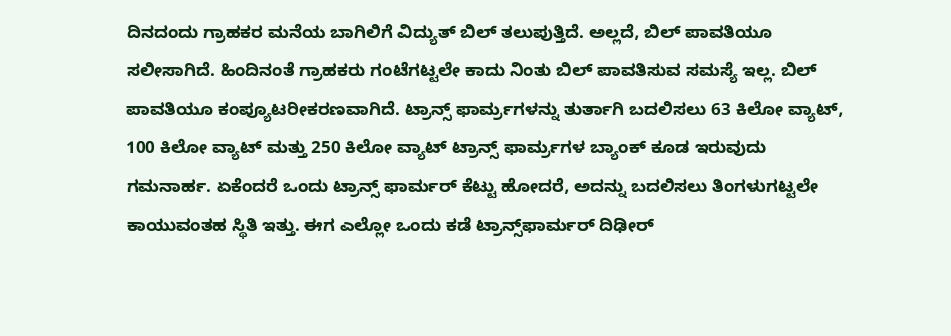ದಿನದಂದು ಗ್ರಾಹಕರ ಮನೆಯ ಬಾಗಿಲಿಗೆ ವಿದ್ಯುತ್ ಬಿಲ್ ತಲುಪುತ್ತಿದೆ. ಅಲ್ಲದೆ, ಬಿಲ್ ಪಾವತಿಯೂ ಸಲೀಸಾಗಿದೆ. ಹಿಂದಿನಂತೆ ಗ್ರಾಹಕರು ಗಂಟೆಗಟ್ಟಲೇ ಕಾದು ನಿಂತು ಬಿಲ್ ಪಾವತಿಸುವ ಸಮಸ್ಯೆ ಇಲ್ಲ. ಬಿಲ್ ಪಾವತಿಯೂ ಕಂಪ್ಯೂಟರೀಕರಣವಾಗಿದೆ. ಟ್ರಾನ್ಸ್‌ ಫಾರ್ಮ‌್ರಗಳನ್ನು ತುರ್ತಾಗಿ ಬದಲಿಸಲು 63 ಕಿಲೋ ವ್ಯಾಟ್, 100 ಕಿಲೋ ವ್ಯಾಟ್ ಮತ್ತು 250 ಕಿಲೋ ವ್ಯಾಟ್ ಟ್ರಾನ್ಸ್ ಫಾರ್ಮ‌್ರಗಳ ಬ್ಯಾಂಕ್ ಕೂಡ ಇರುವುದು ಗಮನಾರ್ಹ. ಏಕೆಂದರೆ ಒಂದು ಟ್ರಾನ್ಸ್‌ ಫಾರ್ಮರ್ ಕೆಟ್ಟು ಹೋದರೆ, ಅದನ್ನು ಬದಲಿಸಲು ತಿಂಗಳುಗಟ್ಟಲೇ ಕಾಯುವಂತಹ ಸ್ಥಿತಿ ಇತ್ತು. ಈಗ ಎಲ್ಲೋ ಒಂದು ಕಡೆ ಟ್ರಾನ್ಸ್‌ಫಾರ್ಮರ್ ದಿಢೀರ್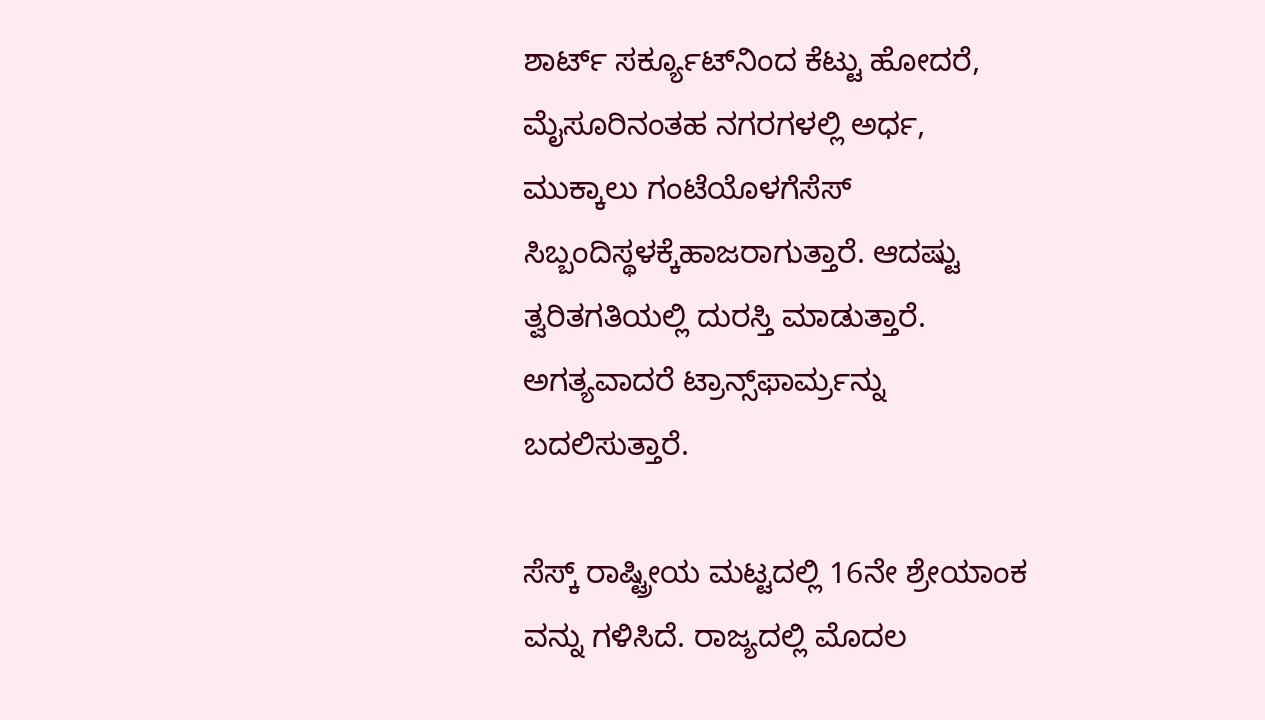ಶಾರ್ಟ್ ಸರ್ಕ್ಯೂಟ್‌ನಿಂದ ಕೆಟ್ಟು ಹೋದರೆ, ಮೈಸೂರಿನಂತಹ ನಗರಗಳಲ್ಲಿ ಅರ್ಧ, ಮುಕ್ಕಾಲು ಗಂಟೆಯೊಳಗೆಸೆಸ್ ಸಿಬ್ಬಂದಿಸ್ಥಳಕ್ಕೆಹಾಜರಾಗುತ್ತಾರೆ. ಆದಷ್ಟು ತ್ವರಿತಗತಿಯಲ್ಲಿ ದುರಸ್ತಿ ಮಾಡುತ್ತಾರೆ. ಅಗತ್ಯವಾದರೆ ಟ್ರಾನ್ಸ್‌ಫಾರ್ಮ‌್ರನ್ನು ಬದಲಿಸುತ್ತಾರೆ.

ಸೆಸ್ಕ್ ರಾಷ್ಟ್ರೀಯ ಮಟ್ಟದಲ್ಲಿ 16ನೇ ಶ್ರೇಯಾಂಕ ವನ್ನು ಗಳಿಸಿದೆ. ರಾಜ್ಯದಲ್ಲಿ ಮೊದಲ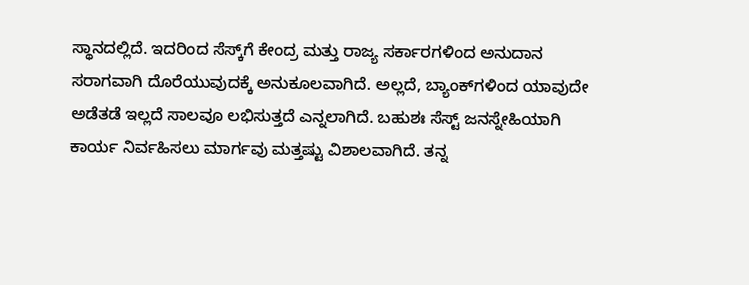ಸ್ಥಾನದಲ್ಲಿದೆ. ಇದರಿಂದ ಸೆಸ್ಕ್‌ಗೆ ಕೇಂದ್ರ ಮತ್ತು ರಾಜ್ಯ ಸರ್ಕಾರಗಳಿಂದ ಅನುದಾನ ಸರಾಗವಾಗಿ ದೊರೆಯುವುದಕ್ಕೆ ಅನುಕೂಲವಾಗಿದೆ. ಅಲ್ಲದೆ, ಬ್ಯಾಂಕ್‌ಗಳಿಂದ ಯಾವುದೇ ಅಡೆತಡೆ ಇಲ್ಲದೆ ಸಾಲವೂ ಲಭಿಸುತ್ತದೆ ಎನ್ನಲಾಗಿದೆ. ಬಹುಶಃ ಸೆಸ್ಟ್ ಜನಸ್ನೇಹಿಯಾಗಿ ಕಾರ್ಯ ನಿರ್ವಹಿಸಲು ಮಾರ್ಗವು ಮತ್ತಷ್ಟು ವಿಶಾಲವಾಗಿದೆ. ತನ್ನ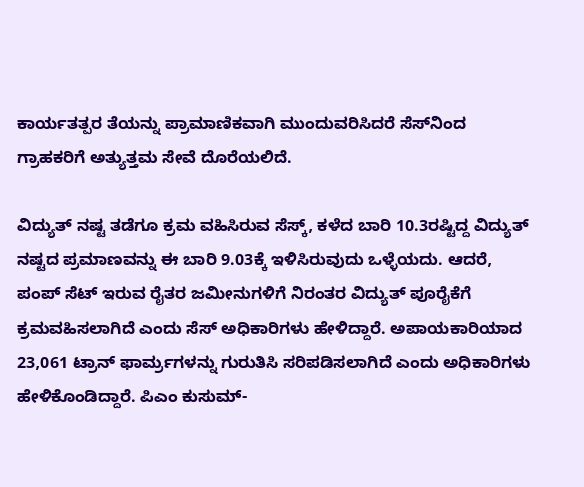ಕಾರ್ಯತತ್ಪರ ತೆಯನ್ನು ಪ್ರಾಮಾಣಿಕವಾಗಿ ಮುಂದುವರಿಸಿದರೆ ಸೆಸ್‌ನಿಂದ ಗ್ರಾಹಕರಿಗೆ ಅತ್ಯುತ್ತಮ ಸೇವೆ ದೊರೆಯಲಿದೆ.

ವಿದ್ಯುತ್ ನಷ್ಟ ತಡೆಗೂ ಕ್ರಮ ವಹಿಸಿರುವ ಸೆಸ್ಕ್, ಕಳೆದ ಬಾರಿ 10.3ರಷ್ಟಿದ್ದ ವಿದ್ಯುತ್ ನಷ್ಟದ ಪ್ರಮಾಣವನ್ನು ಈ ಬಾರಿ 9.03ಕ್ಕೆ ಇಳಿಸಿರುವುದು ಒಳ್ಳೆಯದು. ಆದರೆ, ಪಂಪ್ ಸೆಟ್ ಇರುವ ರೈತರ ಜಮೀನುಗಳಿಗೆ ನಿರಂತರ ವಿದ್ಯುತ್‌ ಪೂರೈಕೆಗೆ ಕ್ರಮವಹಿಸಲಾಗಿದೆ ಎಂದು ಸೆಸ್ ಅಧಿಕಾರಿಗಳು ಹೇಳಿದ್ದಾರೆ. ಅಪಾಯಕಾರಿಯಾದ 23,061 ಟ್ರಾನ್ ಫಾರ್ಮ‌್ರಗಳನ್ನು ಗುರುತಿಸಿ ಸರಿಪಡಿಸಲಾಗಿದೆ ಎಂದು ಅಧಿಕಾರಿಗಳು ಹೇಳಿಕೊಂಡಿದ್ದಾರೆ. ಪಿಎಂ ಕುಸುಮ್-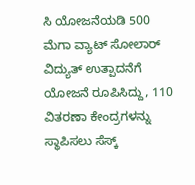ಸಿ ಯೋಜನೆಯಡಿ 500 ಮೆಗಾ ವ್ಯಾಟ್ ಸೋಲಾರ್ ವಿದ್ಯುತ್ ಉತ್ಪಾದನೆಗೆ ಯೋಜನೆ ರೂಪಿಸಿದ್ದು, 110 ವಿತರಣಾ ಕೇಂದ್ರಗಳನ್ನು ಸ್ಥಾಪಿಸಲು ಸೆಸ್ಕ್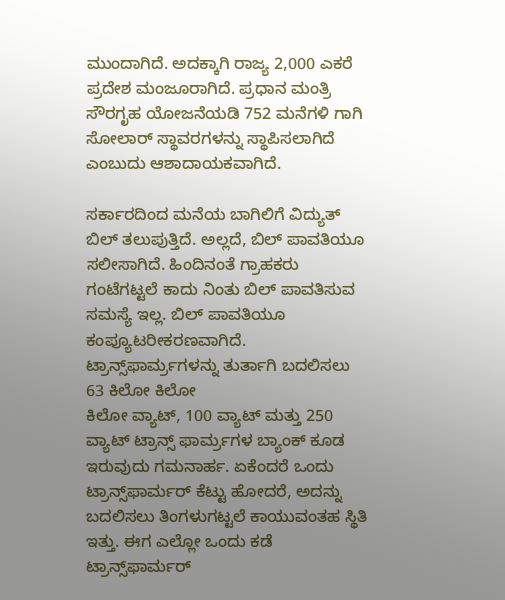ಮುಂದಾಗಿದೆ. ಅದಕ್ಕಾಗಿ ರಾಜ್ಯ 2,000 ಎಕರೆ ಪ್ರದೇಶ ಮಂಜೂರಾಗಿದೆ. ಪ್ರಧಾನ ಮಂತ್ರಿ ಸೌರಗೃಹ ಯೋಜನೆಯಡಿ 752 ಮನೆಗಳಿ ಗಾಗಿ ಸೋಲಾರ್ ಸ್ಥಾವರಗಳನ್ನು ಸ್ಥಾಪಿಸಲಾಗಿದೆ ಎಂಬುದು ಆಶಾದಾಯಕವಾಗಿದೆ.

ಸರ್ಕಾರದಿಂದ ಮನೆಯ ಬಾಗಿಲಿಗೆ ವಿದ್ಯುತ್ ಬಿಲ್ ತಲುಪುತ್ತಿದೆ. ಅಲ್ಲದೆ, ಬಿಲ್ ಪಾವತಿಯೂ ಸಲೀಸಾಗಿದೆ. ಹಿಂದಿನಂತೆ ಗ್ರಾಹಕರು ಗಂಟೆಗಟ್ಟಲೆ ಕಾದು ನಿಂತು ಬಿಲ್ ಪಾವತಿಸುವ ಸಮಸ್ಯೆ ಇಲ್ಲ. ಬಿಲ್ ಪಾವತಿಯೂ ಕಂಪ್ಯೂಟರೀಕರಣವಾಗಿದೆ. ಟ್ರಾನ್ಸ್‌ಫಾರ್ಮ‌್ರಗಳನ್ನು ತುರ್ತಾಗಿ ಬದಲಿಸಲು 63 ಕಿಲೋ ಕಿಲೋ
ಕಿಲೋ ವ್ಯಾಟ್, 100 ವ್ಯಾಟ್ ಮತ್ತು 250 ವ್ಯಾಟ್ ಟ್ರಾನ್ಸ್ ಫಾರ್ಮ‌್ರಗಳ ಬ್ಯಾಂಕ್‌ ಕೂಡ ಇರುವುದು ಗಮನಾರ್ಹ. ಏಕೆಂದರೆ ಒಂದು ಟ್ರಾನ್ಸ್‌ಫಾರ್ಮರ್ ಕೆಟ್ಟು ಹೋದರೆ, ಅದನ್ನು ಬದಲಿಸಲು ತಿಂಗಳುಗಟ್ಟಲೆ ಕಾಯುವಂತಹ ಸ್ಥಿತಿ ಇತ್ತು. ಈಗ ಎಲ್ಲೋ ಒಂದು ಕಡೆ ಟ್ರಾನ್ಸ್‌ಫಾರ್ಮರ್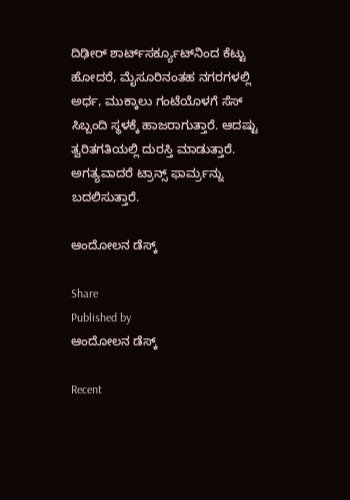ದಿಢೀರ್ ಶಾರ್ಟ್‌ಸರ್ಕ್ಯೂಟ್‌ನಿಂದ ಕೆಟ್ಟು ಹೋದರೆ, ಮೈಸೂರಿನಂತಹ ನಗರಗಳಲ್ಲಿ ಅರ್ಧ, ಮುಕ್ಕಾಲು ಗಂಟೆಯೊಳಗೆ ಸೆಸ್ ಸಿಬ್ಬಂದಿ ಸ್ಥಳಕ್ಕೆ ಹಾಜರಾಗುತ್ತಾರೆ. ಆದಷ್ಟು ತ್ವರಿತಗತಿಯಲ್ಲಿ ದುರಸ್ತಿ ಮಾಡುತ್ತಾರೆ. ಅಗತ್ಯವಾದರೆ ಟ್ರಾನ್ಸ್ ಫಾರ್ಮ‌್ರನ್ನು ಬದಲಿಸುತ್ತಾರೆ.

ಆಂದೋಲನ ಡೆಸ್ಕ್

Share
Published by
ಆಂದೋಲನ ಡೆಸ್ಕ್

Recent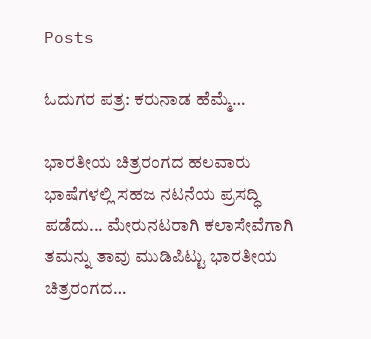Posts

ಓದುಗರ ಪತ್ರ: ಕರುನಾಡ ಹೆಮ್ಮೆ…

ಭಾರತೀಯ ಚಿತ್ರರಂಗದ ಹಲವಾರು ಭಾಷೆಗಳಲ್ಲಿ ಸಹಜ ನಟನೆಯ ಪ್ರಸದ್ಧಿ ಪಡೆದು... ಮೇರುನಟರಾಗಿ ಕಲಾಸೇವೆಗಾಗಿ ತಮನ್ನು ತಾವು ಮುಡಿಪಿಟ್ಟು ಭಾರತೀಯ ಚಿತ್ರರಂಗದ…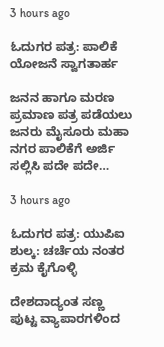3 hours ago

ಓದುಗರ ಪತ್ರ: ಪಾಲಿಕೆ ಯೋಜನೆ ಸ್ವಾಗತಾರ್ಹ

ಜನನ ಹಾಗೂ ಮರಣ ಪ್ರಮಾಣ ಪತ್ರ ಪಡೆಯಲು ಜನರು ಮೈಸೂರು ಮಹಾ ನಗರ ಪಾಲಿಕೆಗೆ ಅರ್ಜಿ ಸಲ್ಲಿಸಿ ಪದೇ ಪದೇ…

3 hours ago

ಓದುಗರ ಪತ್ರ: ಯುಪಿಐ ಶುಲ್ಕ: ಚರ್ಚೆಯ ನಂತರ ಕ್ರಮ ಕೈಗೊಳ್ಳಿ

ದೇಶದಾದ್ಯಂತ ಸಣ್ಣ ಪುಟ್ಟ ವ್ಯಾಪಾರಗಳಿಂದ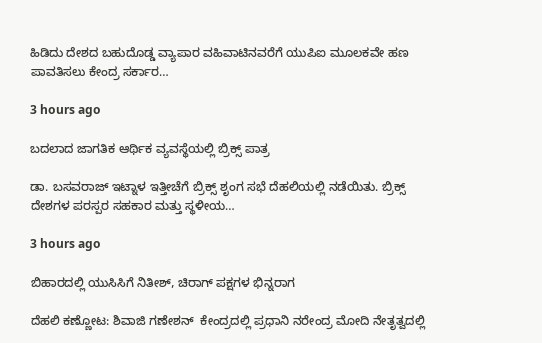ಹಿಡಿದು ದೇಶದ ಬಹುದೊಡ್ಡ ವ್ಯಾಪಾರ ವಹಿವಾಟಿನವರೆಗೆ ಯುಪಿಐ ಮೂಲಕವೇ ಹಣ ಪಾವತಿಸಲು ಕೇಂದ್ರ ಸರ್ಕಾರ…

3 hours ago

ಬದಲಾದ ಜಾಗತಿಕ ಆರ್ಥಿಕ ವ್ಯವಸ್ಥೆಯಲ್ಲಿ ಬ್ರಿಕ್ಸ್ ಪಾತ್ರ

ಡಾ. ಬಸವರಾಜ್ ಇಟ್ನಾಳ ಇತ್ತೀಚೆಗೆ ಬ್ರಿಕ್ಸ್ ಶೃಂಗ ಸಭೆ ದೆಹಲಿಯಲ್ಲಿ ನಡೆಯಿತು. ಬ್ರಿಕ್ಸ್ ದೇಶಗಳ ಪರಸ್ಪರ ಸಹಕಾರ ಮತ್ತು ಸ್ಥಳೀಯ…

3 hours ago

ಬಿಹಾರದಲ್ಲಿ ಯುಸಿಸಿಗೆ ನಿತೀಶ್, ಚಿರಾಗ್ ಪಕ್ಷಗಳ ಭಿನ್ನರಾಗ

ದೆಹಲಿ ಕಣ್ಣೋಟ: ಶಿವಾಜಿ ಗಣೇಶನ್‌  ಕೇಂದ್ರದಲ್ಲಿ ಪ್ರಧಾನಿ ನರೇಂದ್ರ ಮೋದಿ ನೇತೃತ್ವದಲ್ಲಿ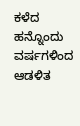ಕಳೆದ ಹನ್ನೊಂದು ವರ್ಷಗಳಿಂದ ಆಡಳಿತ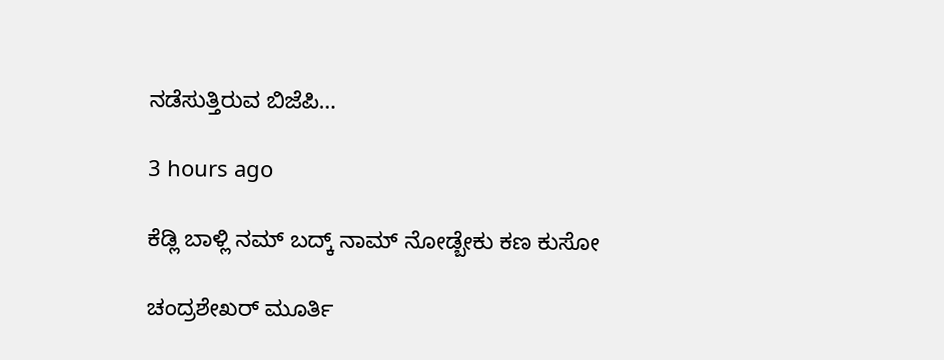ನಡೆಸುತ್ತಿರುವ ಬಿಜೆಪಿ…

3 hours ago

ಕೆಡ್ಲಿ ಬಾಳ್ಲಿ ನಮ್‌ ಬದ್ಕ್‌ ನಾಮ್‌ ನೋಡ್ಬೇಕು ಕಣ ಕುಸೋ

ಚಂದ್ರಶೇಖರ್ ಮೂರ್ತಿ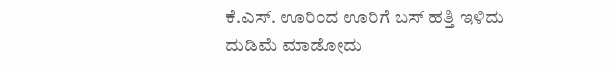ಕೆ.ಎಸ್. ಊರಿಂದ ಊರಿಗೆ ಬಸ್ ಹತ್ತಿ ಇಳಿದು ದುಡಿಮೆ ಮಾಡೋದು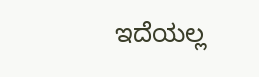ಇದೆಯಲ್ಲ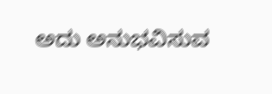ಅದು ಅನುಭವಿಸುವ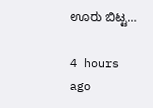ಊರು ಬಿಟ್ಟ…

4 hours ago